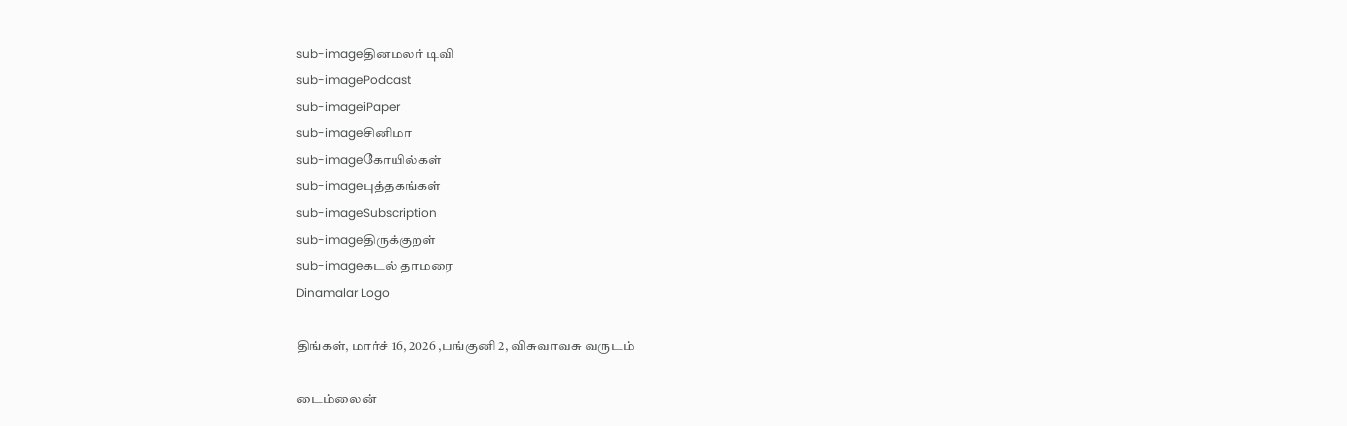sub-imageதினமலர் டிவி
sub-imagePodcast
sub-imageiPaper
sub-imageசினிமா
sub-imageகோயில்கள்
sub-imageபுத்தகங்கள்
sub-imageSubscription
sub-imageதிருக்குறள்
sub-imageகடல் தாமரை
Dinamalar Logo

திங்கள், மார்ச் 16, 2026 ,பங்குனி 2, விசுவாவசு வருடம்

டைம்லைன்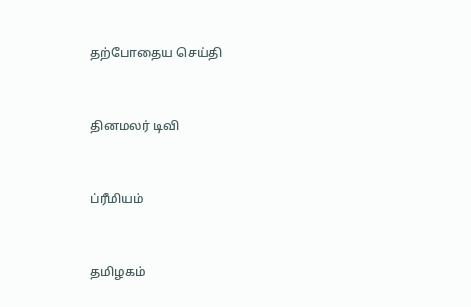தற்போதைய செய்தி


தினமலர் டிவி


ப்ரீமியம்


தமிழகம்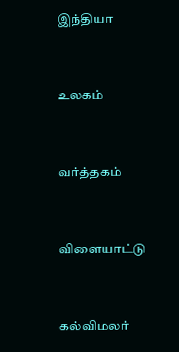இந்தியா


உலகம்


வர்த்தகம்


விளையாட்டு


கல்விமலர்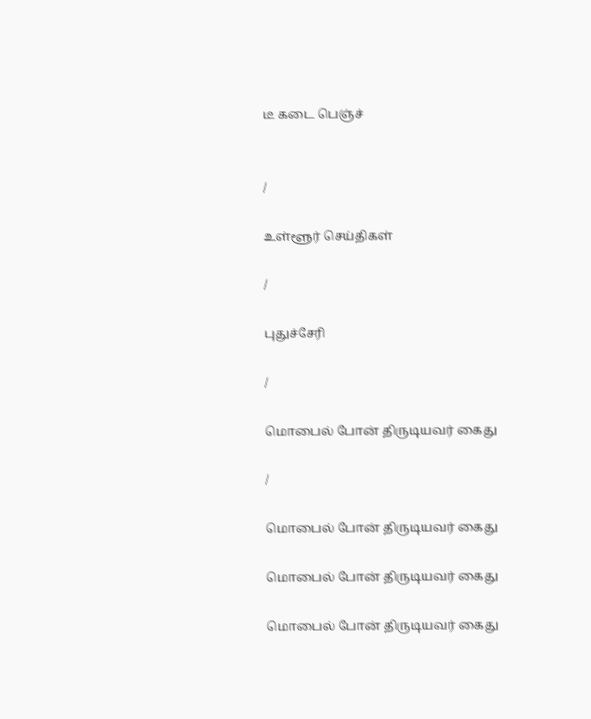டீ கடை பெஞ்ச்


/

உள்ளூர் செய்திகள்

/

புதுச்சேரி

/

மொபைல் போன் திருடியவர் கைது

/

மொபைல் போன் திருடியவர் கைது

மொபைல் போன் திருடியவர் கைது

மொபைல் போன் திருடியவர் கைது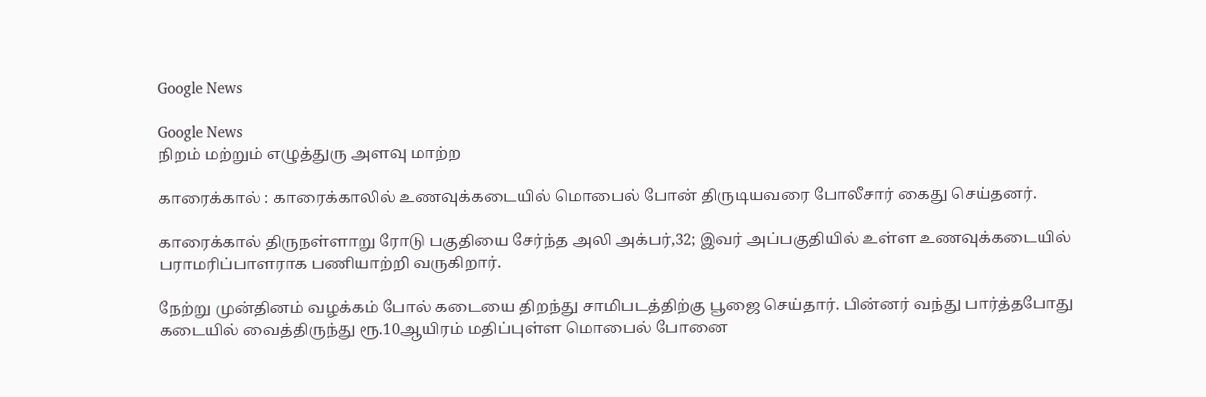Google News

Google News
நிறம் மற்றும் எழுத்துரு அளவு மாற்ற

காரைக்கால் : காரைக்காலில் உணவுக்கடையில் மொபைல் போன் திருடியவரை போலீசார் கைது செய்தனர்.

காரைக்கால் திருநள்ளாறு ரோடு பகுதியை சேர்ந்த அலி அக்பர்,32; இவர் அப்பகுதியில் உள்ள உணவுக்கடையில் பராமரிப்பாளராக பணியாற்றி வருகிறார்.

நேற்று முன்தினம் வழக்கம் போல் கடையை திறந்து சாமிபடத்திற்கு பூஜை செய்தார். பின்னர் வந்து பார்த்தபோது கடையில் வைத்திருந்து ரூ.10ஆயிரம் மதிப்புள்ள மொபைல் போனை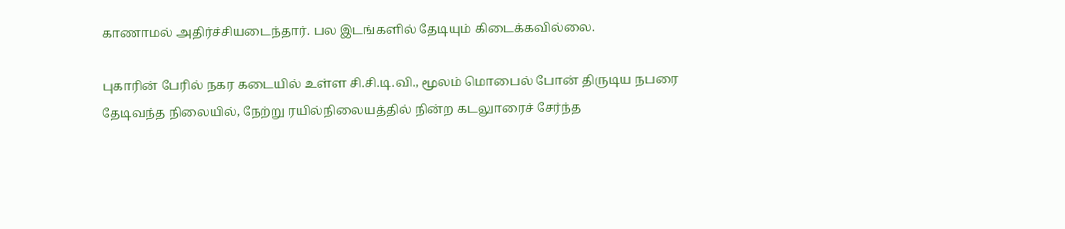காணாமல் அதிர்ச்சியடைந்தார். பல இடங்களில் தேடியும் கிடைக்கவில்லை.

புகாரின் பேரில் நகர கடையில் உள்ள சி.சி.டி.வி., மூலம் மொபைல் போன் திருடிய நபரை தேடிவந்த நிலையில், நேற்று ரயில்நிலையத்தில் நின்ற கடலுாரைச் சேர்ந்த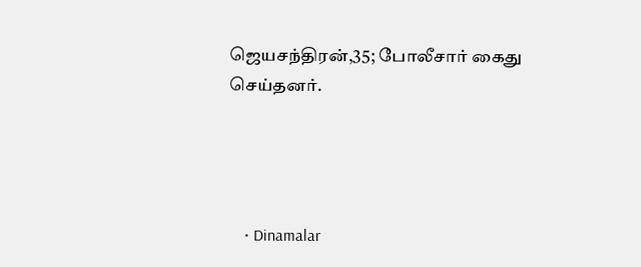ஜெயசந்திரன்,35; போலீசார் கைது செய்தனர்.




    • Dinamalar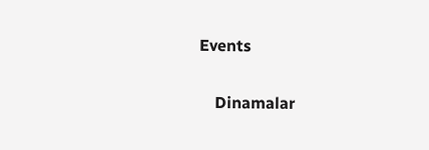Events


    Dinamalar